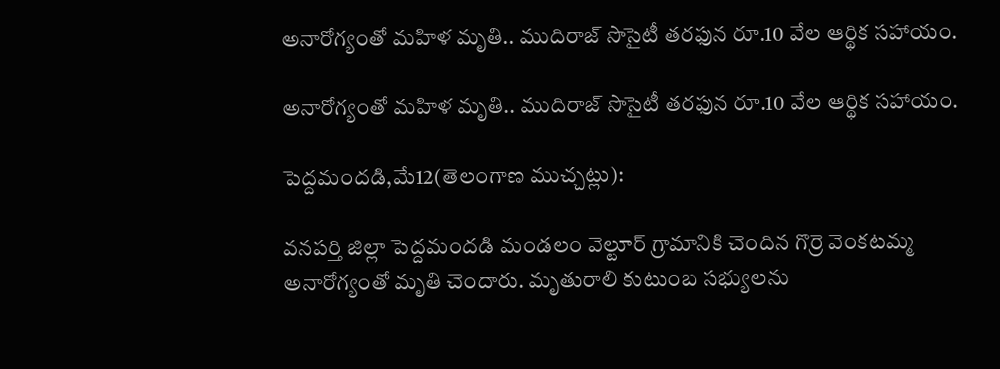అనారోగ్యంతో మహిళ మృతి.. ముదిరాజ్ సొసైటీ తరఫున రూ.10 వేల ఆర్థిక సహాయం.

అనారోగ్యంతో మహిళ మృతి.. ముదిరాజ్ సొసైటీ తరఫున రూ.10 వేల ఆర్థిక సహాయం.

పెద్దమందడి,మే12(తెలంగాణ ముచ్చట్లు):

వనపర్తి జిల్లా పెద్దమందడి మండలం వెల్టూర్ గ్రామానికి చెందిన గొర్రె వెంకటమ్మ అనారోగ్యంతో మృతి చెందారు. మృతురాలి కుటుంబ సభ్యులను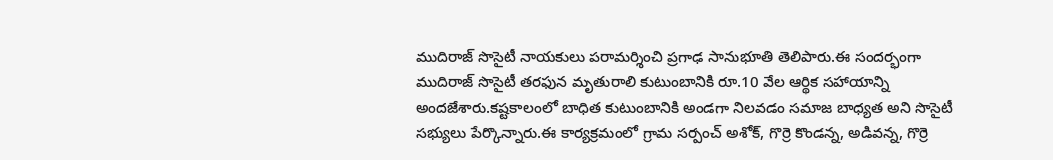ముదిరాజ్ సొసైటీ నాయకులు పరామర్శించి ప్రగాఢ సానుభూతి తెలిపారు.ఈ సందర్భంగా ముదిరాజ్ సొసైటీ తరఫున మృతురాలి కుటుంబానికి రూ.10 వేల ఆర్థిక సహాయాన్ని అందజేశారు.కష్టకాలంలో బాధిత కుటుంబానికి అండగా నిలవడం సమాజ బాధ్యత అని సొసైటీ సభ్యులు పేర్కొన్నారు.ఈ కార్యక్రమంలో గ్రామ సర్పంచ్ అశోక్, గొర్రె కొండన్న, అడివన్న, గొర్రె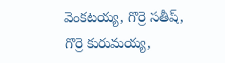వెంకటయ్య, గొర్రె సతీష్, గొర్రె కురుమయ్య,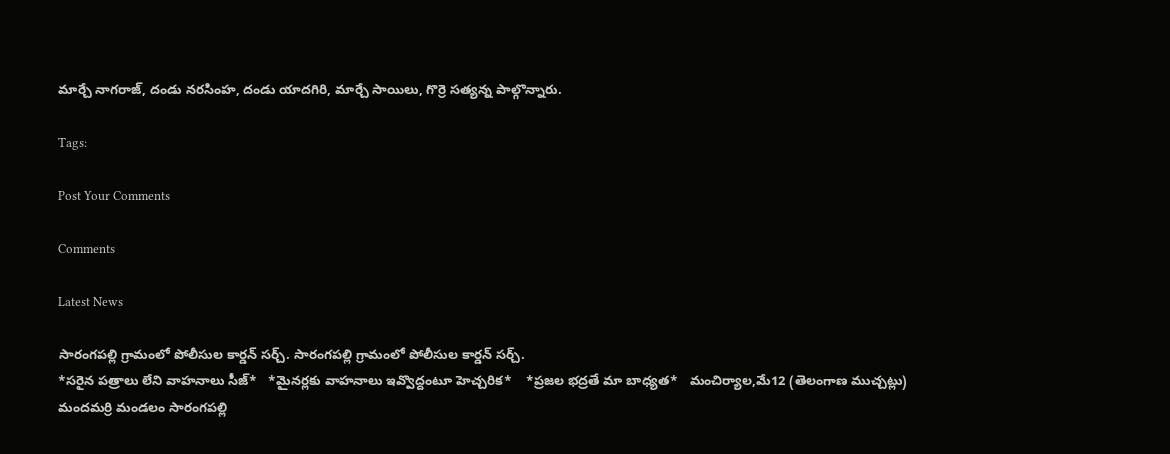మార్చే నాగరాజ్, దండు నరసింహ, దండు యాదగిరి, మార్చే సాయిలు, గొర్రె సత్యన్న పాల్గొన్నారు.

Tags:

Post Your Comments

Comments

Latest News

సారంగపల్లి గ్రామంలో పోలీసుల కార్డన్ సర్చ్. సారంగపల్లి గ్రామంలో పోలీసుల కార్డన్ సర్చ్.
*సరైన పత్రాలు లేని వాహనాలు సీజ్*   *మైనర్లకు వాహనాలు ఇవ్వొద్దంటూ హెచ్చరిక*    *ప్రజల భద్రతే మా బాధ్యత*   మంచిర్యాల,మే12 (తెలంగాణ ముచ్చట్లు)   మందమర్రి మండలం సారంగపల్లి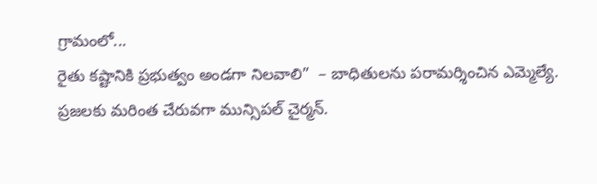గ్రామంలో...
రైతు కష్టానికి ప్రభుత్వం అండగా నిలవాలి”  – బాధితులను పరామర్శించిన ఎమ్మెల్యే.
ప్రజలకు మరింత చేరువగా మున్సిపల్ చైర్మన్.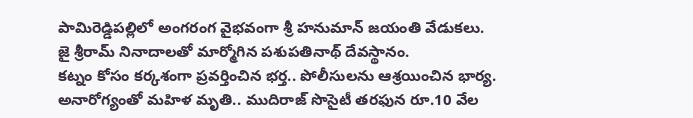పామిరెడ్డిపల్లిలో అంగరంగ వైభవంగా శ్రీ హనుమాన్ జయంతి వేడుకలు.
జై శ్రీరామ్ నినాదాలతో మార్మోగిన పశుపతినాథ్ దేవస్థానం.
కట్నం కోసం కర్కశంగా ప్రవర్తించిన భర్త.. పోలీసులను ఆశ్రయించిన భార్య.
అనారోగ్యంతో మహిళ మృతి.. ముదిరాజ్ సొసైటీ తరఫున రూ.10 వేల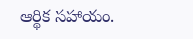ఆర్థిక సహాయం.